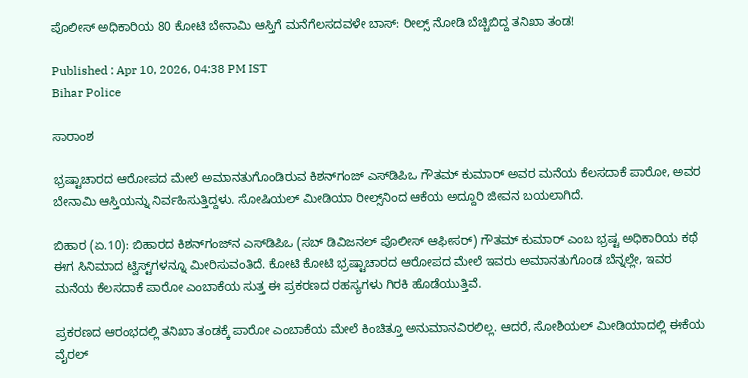ಪೊಲೀಸ್ ಅಧಿಕಾರಿಯ 80 ಕೋಟಿ ಬೇನಾಮಿ ಆಸ್ತಿಗೆ ಮನೆಗೆಲಸದವಳೇ ಬಾಸ್: ರೀಲ್ಸ್ ನೋಡಿ ಬೆಚ್ಚಿಬಿದ್ದ ತನಿಖಾ ತಂಡ!

Published : Apr 10, 2026, 04:38 PM IST
Bihar Police

ಸಾರಾಂಶ

ಭ್ರಷ್ಟಾಚಾರದ ಆರೋಪದ ಮೇಲೆ ಅಮಾನತುಗೊಂಡಿರುವ ಕಿಶನ್‌ಗಂಜ್ ಎಸ್‌ಡಿಪಿಒ ಗೌತಮ್ ಕುಮಾರ್ ಅವರ ಮನೆಯ ಕೆಲಸದಾಕೆ ಪಾರೋ, ಅವರ ಬೇನಾಮಿ ಆಸ್ತಿಯನ್ನು ನಿರ್ವಹಿಸುತ್ತಿದ್ದಳು. ಸೋಷಿಯಲ್ ಮೀಡಿಯಾ ರೀಲ್ಸ್‌ನಿಂದ ಆಕೆಯ ಅದ್ದೂರಿ ಜೀವನ ಬಯಲಾಗಿದೆ.

ಬಿಹಾರ (ಏ.10): ಬಿಹಾರದ ಕಿಶನ್‌ಗಂಜ್‌ನ ಎಸ್‌ಡಿಪಿಒ (ಸಬ್ ಡಿವಿಜನಲ್ ಪೊಲೀಸ್ ಆಫೀಸರ್) ಗೌತಮ್ ಕುಮಾರ್ ಎಂಬ ಭ್ರಷ್ಟ ಅಧಿಕಾರಿಯ ಕಥೆ ಈಗ ಸಿನಿಮಾದ ಟ್ವಿಸ್ಟ್‌ಗಳನ್ನೂ ಮೀರಿಸುವಂತಿದೆ. ಕೋಟಿ ಕೋಟಿ ಭ್ರಷ್ಟಾಚಾರದ ಆರೋಪದ ಮೇಲೆ ಇವರು ಅಮಾನತುಗೊಂಡ ಬೆನ್ನಲ್ಲೇ, ಇವರ ಮನೆಯ ಕೆಲಸದಾಕೆ ಪಾರೋ ಎಂಬಾಕೆಯ ಸುತ್ತ ಈ ಪ್ರಕರಣದ ರಹಸ್ಯಗಳು ಗಿರಕಿ ಹೊಡೆಯುತ್ತಿವೆ.

ಪ್ರಕರಣದ ಆರಂಭದಲ್ಲಿ ತನಿಖಾ ತಂಡಕ್ಕೆ ಪಾರೋ ಎಂಬಾಕೆಯ ಮೇಲೆ ಕಿಂಚಿತ್ತೂ ಅನುಮಾನವಿರಲಿಲ್ಲ. ಆದರೆ, ಸೋಶಿಯಲ್‌ ಮೀಡಿಯಾದಲ್ಲಿ ಈಕೆಯ ವೈರಲ್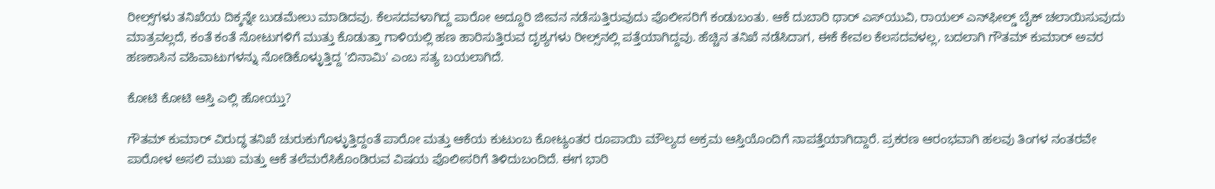ರೀಲ್ಸ್‌ಗಳು ತನಿಖೆಯ ದಿಕ್ಕನ್ನೇ ಬುಡಮೇಲು ಮಾಡಿದವು. ಕೆಲಸದವಳಾಗಿದ್ದ ಪಾರೋ ಅದ್ದೂರಿ ಜೀವನ ನಡೆಸುತ್ತಿರುವುದು ಪೊಲೀಸರಿಗೆ ಕಂಡುಬಂತು. ಆಕೆ ದುಬಾರಿ ಥಾರ್ ಎಸ್‌ಯುವಿ, ರಾಯಲ್ ಎನ್‌ಫೀಲ್ಡ್ ಬೈಕ್ ಚಲಾಯಿಸುವುದು ಮಾತ್ರವಲ್ಲದೆ, ಕಂತೆ ಕಂತೆ ನೋಟುಗಳಿಗೆ ಮುತ್ತು ಕೊಡುತ್ತಾ ಗಾಳಿಯಲ್ಲಿ ಹಣ ಹಾರಿಸುತ್ತಿರುವ ದೃಶ್ಯಗಳು ರೀಲ್ಸ್‌ನಲ್ಲಿ ಪತ್ತೆಯಾಗಿದ್ದವು. ಹೆಚ್ಚಿನ ತನಿಖೆ ನಡೆಸಿದಾಗ, ಈಕೆ ಕೇವಲ ಕೆಲಸದವಳಲ್ಲ, ಬದಲಾಗಿ ಗೌತಮ್ ಕುಮಾರ್ ಅವರ ಹಣಕಾಸಿನ ವಹಿವಾಟುಗಳನ್ನು ನೋಡಿಕೊಳ್ಳುತ್ತಿದ್ದ 'ಬಿನಾಮಿ' ಎಂಬ ಸತ್ಯ ಬಯಲಾಗಿದೆ.

ಕೋಟಿ ಕೋಟಿ ಆಸ್ತಿ ಎಲ್ಲಿ ಹೋಯ್ತು?

ಗೌತಮ್ ಕುಮಾರ್ ವಿರುದ್ಧ ತನಿಖೆ ಚುರುಕುಗೊಳ್ಳುತ್ತಿದ್ದಂತೆ ಪಾರೋ ಮತ್ತು ಆಕೆಯ ಕುಟುಂಬ ಕೋಟ್ಯಂತರ ರೂಪಾಯಿ ಮೌಲ್ಯದ ಅಕ್ರಮ ಆಸ್ತಿಯೊಂದಿಗೆ ನಾಪತ್ತೆಯಾಗಿದ್ದಾರೆ. ಪ್ರಕರಣ ಆರಂಭವಾಗಿ ಹಲವು ತಿಂಗಳ ನಂತರವೇ ಪಾರೋಳ ಅಸಲಿ ಮುಖ ಮತ್ತು ಆಕೆ ತಲೆಮರೆಸಿಕೊಂಡಿರುವ ವಿಷಯ ಪೊಲೀಸರಿಗೆ ತಿಳಿದುಬಂದಿದೆ. ಈಗ ಭಾರಿ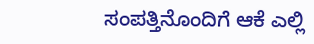ಸಂಪತ್ತಿನೊಂದಿಗೆ ಆಕೆ ಎಲ್ಲಿ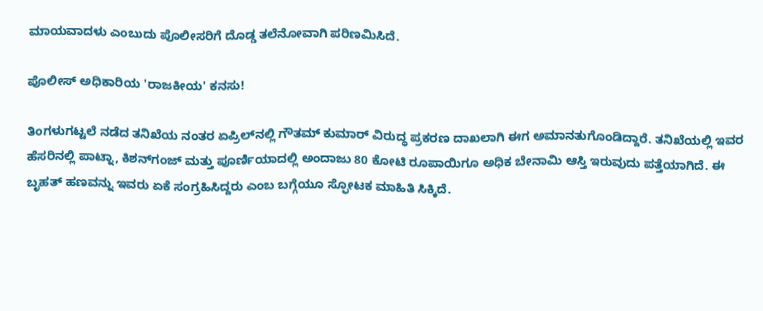ಮಾಯವಾದಳು ಎಂಬುದು ಪೊಲೀಸರಿಗೆ ದೊಡ್ಡ ತಲೆನೋವಾಗಿ ಪರಿಣಮಿಸಿದೆ.

ಪೊಲೀಸ್ ಅಧಿಕಾರಿಯ 'ರಾಜಕೀಯ' ಕನಸು!

ತಿಂಗಳುಗಟ್ಟಲೆ ನಡೆದ ತನಿಖೆಯ ನಂತರ ಏಪ್ರಿಲ್‌ನಲ್ಲಿ ಗೌತಮ್ ಕುಮಾರ್ ವಿರುದ್ಧ ಪ್ರಕರಣ ದಾಖಲಾಗಿ ಈಗ ಅಮಾನತುಗೊಂಡಿದ್ದಾರೆ. ತನಿಖೆಯಲ್ಲಿ ಇವರ ಹೆಸರಿನಲ್ಲಿ ಪಾಟ್ನಾ, ಕಿಶನ್‌ಗಂಜ್ ಮತ್ತು ಪೂರ್ಣಿಯಾದಲ್ಲಿ ಅಂದಾಜು 80 ಕೋಟಿ ರೂಪಾಯಿಗೂ ಅಧಿಕ ಬೇನಾಮಿ ಆಸ್ತಿ ಇರುವುದು ಪತ್ತೆಯಾಗಿದೆ. ಈ ಬೃಹತ್ ಹಣವನ್ನು ಇವರು ಏಕೆ ಸಂಗ್ರಹಿಸಿದ್ದರು ಎಂಬ ಬಗ್ಗೆಯೂ ಸ್ಫೋಟಕ ಮಾಹಿತಿ ಸಿಕ್ಕಿದೆ.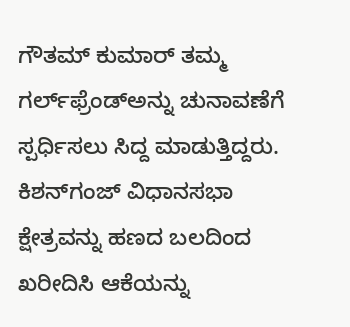ಗೌತಮ್‌ ಕುಮಾರ್‌ ತಮ್ಮ ಗರ್ಲ್‌ಫ್ರೆಂಡ್‌ಅನ್ನು ಚುನಾವಣೆಗೆ ಸ್ಪರ್ಧಿಸಲು ಸಿದ್ದ ಮಾಡುತ್ತಿದ್ದರು. ಕಿಶನ್‌ಗಂಜ್ ವಿಧಾನಸಭಾ ಕ್ಷೇತ್ರವನ್ನು ಹಣದ ಬಲದಿಂದ ಖರೀದಿಸಿ ಆಕೆಯನ್ನು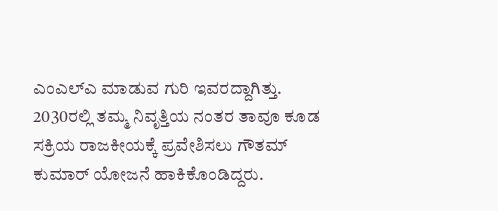ಎಂಎಲ್‌ಎ ಮಾಡುವ ಗುರಿ ಇವರದ್ದಾಗಿತ್ತು. 2030ರಲ್ಲಿ ತಮ್ಮ ನಿವೃತ್ತಿಯ ನಂತರ ತಾವೂ ಕೂಡ ಸಕ್ರಿಯ ರಾಜಕೀಯಕ್ಕೆ ಪ್ರವೇಶಿಸಲು ಗೌತಮ್ ಕುಮಾರ್ ಯೋಜನೆ ಹಾಕಿಕೊಂಡಿದ್ದರು.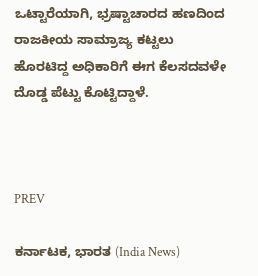ಒಟ್ಟಾರೆಯಾಗಿ, ಭ್ರಷ್ಟಾಚಾರದ ಹಣದಿಂದ ರಾಜಕೀಯ ಸಾಮ್ರಾಜ್ಯ ಕಟ್ಟಲು ಹೊರಟಿದ್ದ ಅಧಿಕಾರಿಗೆ ಈಗ ಕೆಲಸದವಳೇ ದೊಡ್ಡ ಪೆಟ್ಟು ಕೊಟ್ಟಿದ್ದಾಳೆ.



PREV

ಕರ್ನಾಟಕ, ಭಾರತ (India News)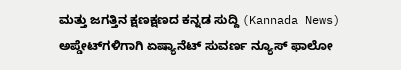ಮತ್ತು ಜಗತ್ತಿನ ಕ್ಷಣಕ್ಷಣದ ಕನ್ನಡ ಸುದ್ದಿ (Kannada News) ಅಪ್ಡೇಟ್‌ಗಳಿಗಾಗಿ ಏಷ್ಯಾನೆಟ್ ಸುವರ್ಣ ನ್ಯೂಸ್‌ ಫಾಲೋ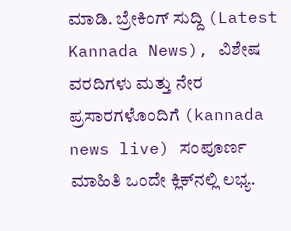ಮಾಡಿ. ಬ್ರೇಕಿಂಗ್ ಸುದ್ದಿ (Latest Kannada News), ವಿಶೇಷ ವರದಿಗಳು ಮತ್ತು ನೇರ ಪ್ರಸಾರಗಳೊಂದಿಗೆ (kannada news live) ಸಂಪೂರ್ಣ ಮಾಹಿತಿ ಒಂದೇ ಕ್ಲಿಕ್‌ನಲ್ಲಿ ಲಭ್ಯ.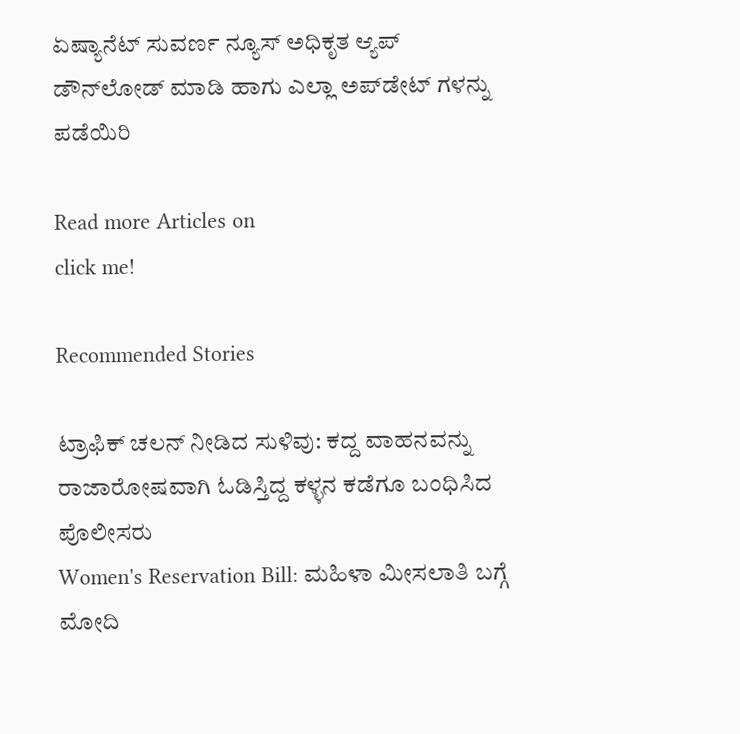ಏಷ್ಯಾನೆಟ್ ಸುವರ್ಣ ನ್ಯೂಸ್ ಅಧಿಕೃತ ಆ್ಯಪ್ ಡೌನ್‌ಲೋಡ್ ಮಾಡಿ ಹಾಗು ಎಲ್ಲಾ ಅಪ್‌ಡೇಟ್ ಗಳನ್ನು ಪಡೆಯಿರಿ

Read more Articles on
click me!

Recommended Stories

ಟ್ರಾಫಿಕ್ ಚಲನ್ ನೀಡಿದ ಸುಳಿವು: ಕದ್ದ ವಾಹನವನ್ನು ರಾಜಾರೋಷವಾಗಿ ಓಡಿಸ್ತಿದ್ದ ಕಳ್ಳನ ಕಡೆಗೂ ಬಂಧಿಸಿದ ಪೊಲೀಸರು
Women's Reservation Bill: ಮಹಿಳಾ ಮೀಸಲಾತಿ ಬಗ್ಗೆ ಮೋದಿ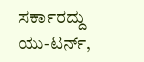ಸರ್ಕಾರದ್ದು ಯು-ಟರ್ನ್,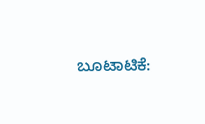ಬೂಟಾಟಿಕೆ: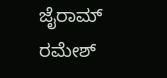ಜೈರಾಮ್ ರಮೇಶ್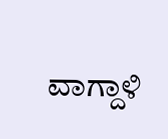ವಾಗ್ದಾಳಿ